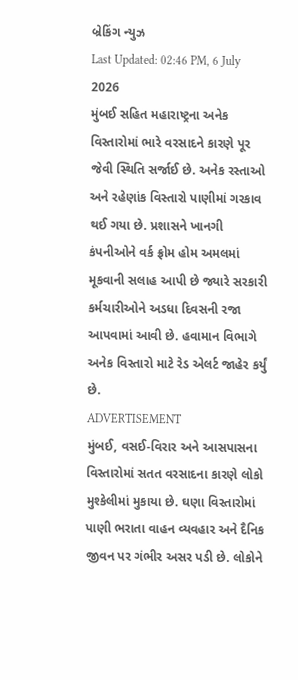બ્રેકિંગ ન્યુઝ
Last Updated: 02:46 PM, 6 July 2026
મુંબઈ સહિત મહારાષ્ટ્રના અનેક વિસ્તારોમાં ભારે વરસાદને કારણે પૂર જેવી સ્થિતિ સર્જાઈ છે. અનેક રસ્તાઓ અને રહેણાંક વિસ્તારો પાણીમાં ગરકાવ થઈ ગયા છે. પ્રશાસને ખાનગી કંપનીઓને વર્ક ફ્રોમ હોમ અમલમાં મૂકવાની સલાહ આપી છે જ્યારે સરકારી કર્મચારીઓને અડધા દિવસની રજા આપવામાં આવી છે. હવામાન વિભાગે અનેક વિસ્તારો માટે રેડ એલર્ટ જાહેર કર્યું છે.
ADVERTISEMENT
મુંબઈ, વસઈ-વિરાર અને આસપાસના વિસ્તારોમાં સતત વરસાદના કારણે લોકો મુશ્કેલીમાં મુકાયા છે. ઘણા વિસ્તારોમાં પાણી ભરાતા વાહન વ્યવહાર અને દૈનિક જીવન પર ગંભીર અસર પડી છે. લોકોને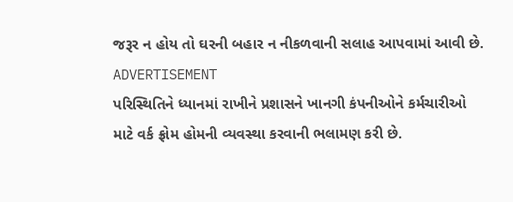જરૂર ન હોય તો ઘરની બહાર ન નીકળવાની સલાહ આપવામાં આવી છે.
ADVERTISEMENT
પરિસ્થિતિને ધ્યાનમાં રાખીને પ્રશાસને ખાનગી કંપનીઓને કર્મચારીઓ માટે વર્ક ફ્રોમ હોમની વ્યવસ્થા કરવાની ભલામણ કરી છે.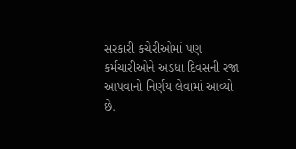સરકારી કચેરીઓમાં પણ કર્મચારીઓને અડધા દિવસની રજા આપવાનો નિર્ણય લેવામાં આવ્યો છે.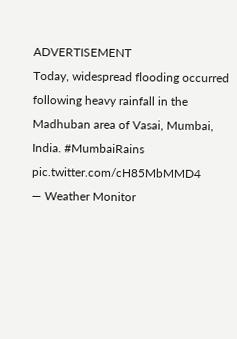ADVERTISEMENT
Today, widespread flooding occurred following heavy rainfall in the Madhuban area of Vasai, Mumbai, India. #MumbaiRains pic.twitter.com/cH85MbMMD4
— Weather Monitor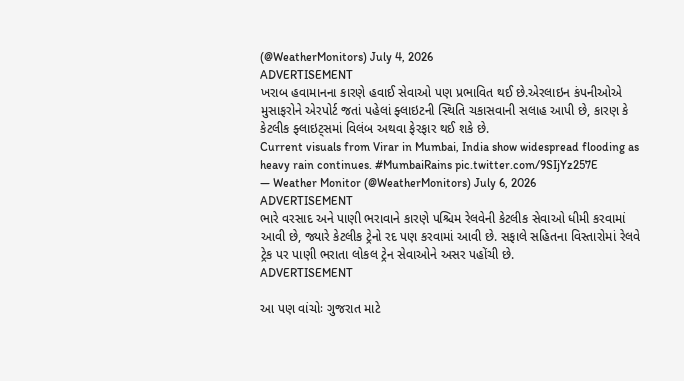(@WeatherMonitors) July 4, 2026
ADVERTISEMENT
ખરાબ હવામાનના કારણે હવાઈ સેવાઓ પણ પ્રભાવિત થઈ છે.એરલાઇન કંપનીઓએ મુસાફરોને એરપોર્ટ જતાં પહેલાં ફ્લાઇટની સ્થિતિ ચકાસવાની સલાહ આપી છે, કારણ કે કેટલીક ફ્લાઇટ્સમાં વિલંબ અથવા ફેરફાર થઈ શકે છે.
Current visuals from Virar in Mumbai, India show widespread flooding as heavy rain continues. #MumbaiRains pic.twitter.com/9SIjYz257E
— Weather Monitor (@WeatherMonitors) July 6, 2026
ADVERTISEMENT
ભારે વરસાદ અને પાણી ભરાવાને કારણે પશ્ચિમ રેલવેની કેટલીક સેવાઓ ધીમી કરવામાં આવી છે, જ્યારે કેટલીક ટ્રેનો રદ પણ કરવામાં આવી છે. સફાલે સહિતના વિસ્તારોમાં રેલવે ટ્રેક પર પાણી ભરાતા લોકલ ટ્રેન સેવાઓને અસર પહોંચી છે.
ADVERTISEMENT

આ પણ વાંચોઃ ગુજરાત માટે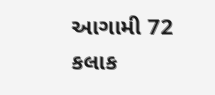આગામી 72 કલાક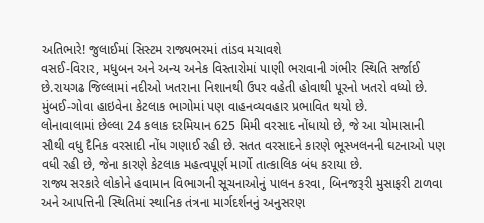અતિભારે! જુલાઈમાં સિસ્ટમ રાજ્યભરમાં તાંડવ મચાવશે
વસઈ-વિરાર, મધુબન અને અન્ય અનેક વિસ્તારોમાં પાણી ભરાવાની ગંભીર સ્થિતિ સર્જાઈ છે.રાયગઢ જિલ્લામાં નદીઓ ખતરાના નિશાનથી ઉપર વહેતી હોવાથી પૂરનો ખતરો વધ્યો છે. મુંબઈ-ગોવા હાઇવેના કેટલાક ભાગોમાં પણ વાહનવ્યવહાર પ્રભાવિત થયો છે.
લોનાવાલામાં છેલ્લા 24 કલાક દરમિયાન 625 મિમી વરસાદ નોંધાયો છે, જે આ ચોમાસાની સૌથી વધુ દૈનિક વરસાદી નોંધ ગણાઈ રહી છે. સતત વરસાદને કારણે ભૂસ્ખલનની ઘટનાઓ પણ વધી રહી છે, જેના કારણે કેટલાક મહત્વપૂર્ણ માર્ગો તાત્કાલિક બંધ કરાયા છે.
રાજ્ય સરકારે લોકોને હવામાન વિભાગની સૂચનાઓનું પાલન કરવા, બિનજરૂરી મુસાફરી ટાળવા અને આપત્તિની સ્થિતિમાં સ્થાનિક તંત્રના માર્ગદર્શનનું અનુસરણ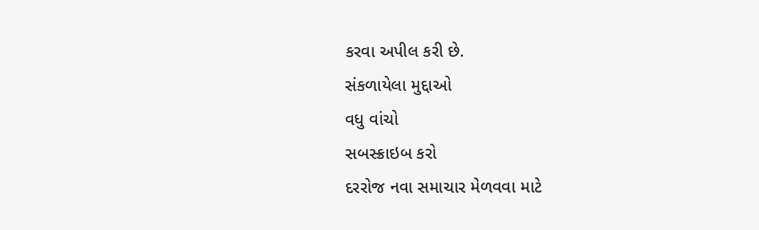કરવા અપીલ કરી છે.
સંકળાયેલા મુદ્દાઓ
વધુ વાંચો
સબસ્ક્રાઇબ કરો
દરરોજ નવા સમાચાર મેળવવા માટે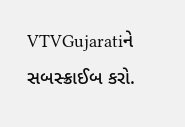VTVGujaratiને સબસ્ક્રાઈબ કરો.